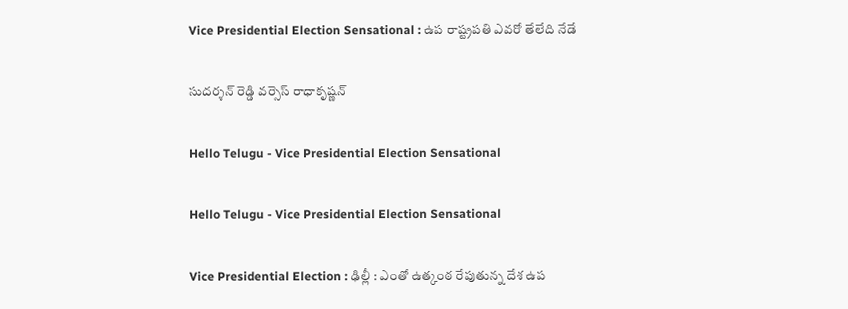Vice Presidential Election Sensational : ఉప రాష్ట్ర‌ప‌తి ఎవ‌రో తేలేది నేడే

సుద‌ర్శ‌న్ రెడ్డి వ‌ర్సెస్ రాధాకృష్ణ‌న్

Hello Telugu - Vice Presidential Election Sensational

Hello Telugu - Vice Presidential Election Sensational

Vice Presidential Election : ఢిల్లీ : ఎంతో ఉత్కంఠ రేపుతున్న దేశ ఉప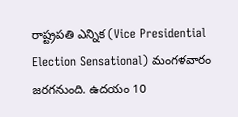రాష్ట్ర‌ప‌తి ఎన్నిక (Vice Presidential Election Sensational) మంగ‌ళ‌వారం జ‌ర‌గ‌నుంది. ఉదయం 10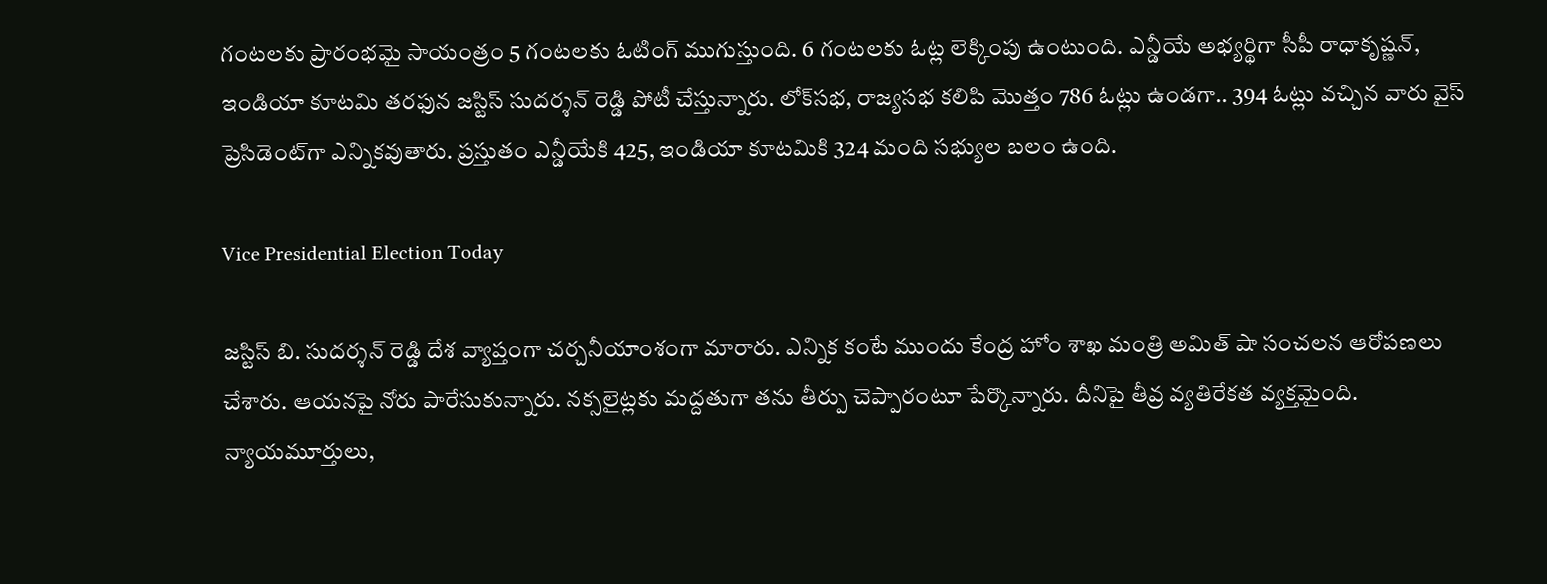గంటలకు ప్రారంభ‌మై సాయంత్రం 5 గంటలకు ఓటింగ్ ముగుస్తుంది. 6 గంటలకు ఓట్ల లెక్కింపు ఉంటుంది. ఎన్డీయే అభ్యర్థిగా సీపీ రాధాకృష్ణన్, ఇండియా కూటమి తరఫున జస్టిస్ సుదర్శన్ రెడ్డి పోటీ చేస్తున్నారు. లోక్‌సభ, రాజ్యసభ కలిపి మొత్తం 786 ఓట్లు ఉండగా.. 394 ఓట్లు వచ్చిన వారు వైస్ ప్రెసిడెంట్‌గా ఎన్నికవుతారు. ప్రస్తుతం ఎన్డీయేకి 425, ఇండియా కూటమికి 324 మంది సభ్యుల బ‌లం ఉంది.

Vice Presidential Election Today

జ‌స్టిస్ బి. సుద‌ర్శ‌న్ రెడ్డి దేశ వ్యాప్తంగా చ‌ర్చ‌నీయాంశంగా మారారు. ఎన్నిక కంటే ముందు కేంద్ర హోం శాఖ మంత్రి అమిత్ షా సంచ‌ల‌న ఆరోప‌ణ‌లు చేశారు. ఆయ‌న‌పై నోరు పారేసుకున్నారు. న‌క్స‌లైట్ల‌కు మ‌ద్ద‌తుగా త‌ను తీర్పు చెప్పారంటూ పేర్కొన్నారు. దీనిపై తీవ్ర వ్య‌తిరేకత వ్య‌క్త‌మైంది. న్యాయ‌మూర్తులు,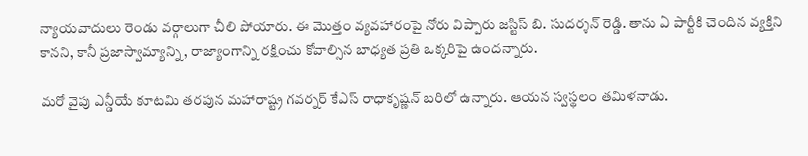న్యాయ‌వాదులు రెండు వ‌ర్గాలుగా చీలి పోయారు. ఈ మొత్తం వ్య‌వ‌హారంపై నోరు విప్పారు జ‌స్టిస్ బి. సుద‌ర్శ‌న్ రెడ్డి. తాను ఏ పార్టీకి చెందిన వ్య‌క్తిని కాన‌ని, కానీ ప్ర‌జాస్వామ్యాన్ని, రాజ్యాంగాన్ని ర‌క్షించు కోవాల్సిన బాధ్య‌త ప్ర‌తి ఒక్క‌రిపై ఉంద‌న్నారు.

మ‌రో వైపు ఎన్డీయే కూట‌మి త‌ర‌పున మ‌హారాష్ట్ర గ‌వ‌ర్న‌ర్ కేఎస్ రాధాకృష్ణ‌న్ బ‌రిలో ఉన్నారు. ఆయ‌న స్వ‌స్థ‌లం త‌మిళ‌నాడు.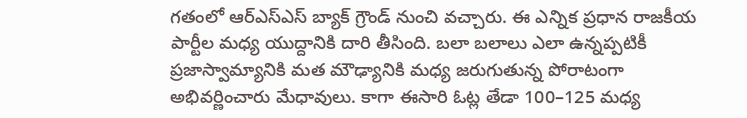గ‌తంలో ఆర్ఎస్ఎస్ బ్యాక్ గ్రౌండ్ నుంచి వ‌చ్చారు. ఈ ఎన్నిక ప్ర‌ధాన రాజ‌కీయ పార్టీల మ‌ధ్య యుద్దానికి దారి తీసింది. బ‌లా బ‌లాలు ఎలా ఉన్న‌ప్ప‌టికీ ప్ర‌జాస్వామ్యానికి మ‌త మౌఢ్యానికి మ‌ధ్య జ‌రుగుతున్న పోరాటంగా అభివ‌ర్ణించారు మేధావులు. కాగా ఈసారి ఓట్ల‌ తేడా 100–125 మ‌ధ్య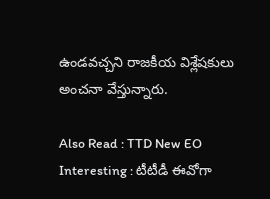ఉండ‌వ‌చ్చ‌ని రాజ‌కీయ విశ్లేష‌కులు అంచ‌నా వేస్తున్నారు.

Also Read : TTD New EO Interesting : టీటీడీ ఈవోగా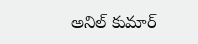అనిల్ కుమార్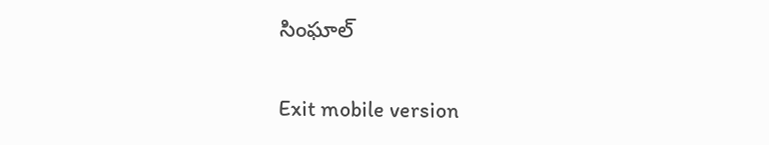సింఘాల్

Exit mobile version